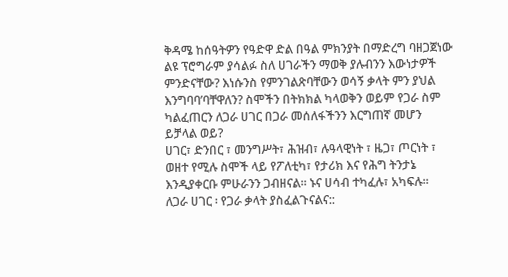ቅዳሜ ከሰዓትዎን የዓድዋ ድል በዓል ምክንያት በማድረግ ባዘጋጀነው ልዩ ፕሮግራም ያሳልፉ ስለ ሀገራችን ማወቅ ያሉብንን እውነታዎች ምንድናቸው? እነሱንስ የምንገልጽባቸውን ወሳኝ ቃላት ምን ያህል እንግባባ’ባቸዋለን? ስሞችን በትክክል ካላወቅን ወይም የጋራ ስም ካልፈጠርን ለጋራ ሀገር በጋራ መሰለፋችንን እርግጠኛ መሆን ይቻላል ወይ?
ሀገር፣ ድንበር ፣ መንግሥት፣ ሕዝብ፣ ሉዓላዊነት ፣ ዜጋ፣ ጦርነት ፣ ወዘተ የሚሉ ስሞች ላይ የፖለቲካ፣ የታሪክ እና የሕግ ትንታኔ እንዲያቀርቡ ምሁራንን ጋብዘናል። ኑና ሀሳብ ተካፈሉ፣ አካፍሉ።
ለጋራ ሀገር ፡ የጋራ ቃላት ያስፈልጉናልና::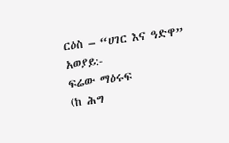ርዕስ – “ሀገር እና ዓድዋ”
አወያይ:-
ፍሬው ማዕሩፍ
(ከ ሕግ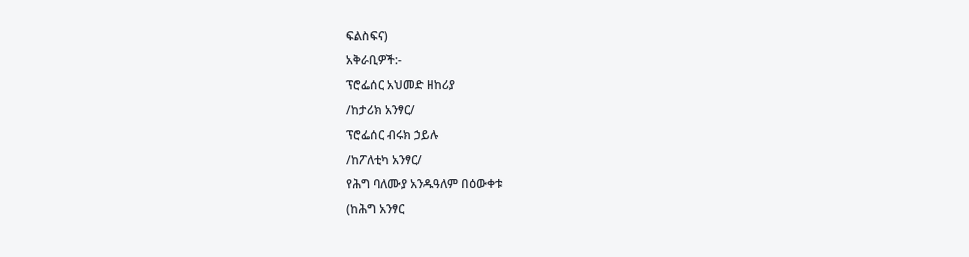ፍልስፍና)
አቅራቢዎች:-
ፕሮፌሰር አህመድ ዘከሪያ
/ከታሪክ አንፃር/
ፕሮፌሰር ብሩክ ኃይሉ
/ከፖለቲካ አንፃር/
የሕግ ባለሙያ አንዱዓለም በዕውቀቱ
(ከሕግ አንፃር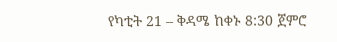የካቲት 21 – ቅዳሜ ከቀኑ 8:30 ጀምሮ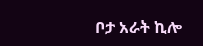ቦታ አራት ኪሎ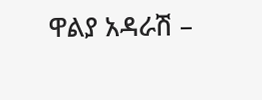ዋልያ አዳራሽ –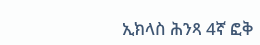ኢክላስ ሕንጻ 4ኛ ፎቅ